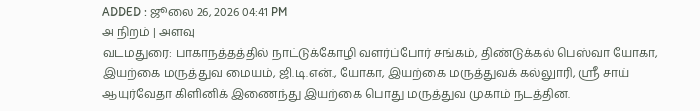ADDED : ஜூலை 26, 2026 04:41 PM
அ நிறம் | அளவு
வடமதுரை: பாகாநத்தத்தில் நாட்டுக்கோழி வளர்ப்போர் சங்கம், திண்டுக்கல் பெஸ்வா யோகா, இயற்கை மருத்துவ மையம், ஜி.டி.என்., யோகா, இயற்கை மருத்துவக் கல்லுாரி, ஸ்ரீ சாய் ஆயுர்வேதா கிளினிக் இணைந்து இயற்கை பொது மருத்துவ முகாம் நடத்தின.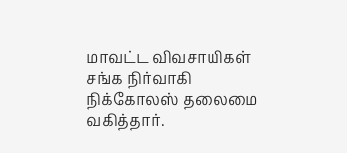மாவட்ட விவசாயிகள் சங்க நிர்வாகி நிக்கோலஸ் தலைமை வகித்தார்.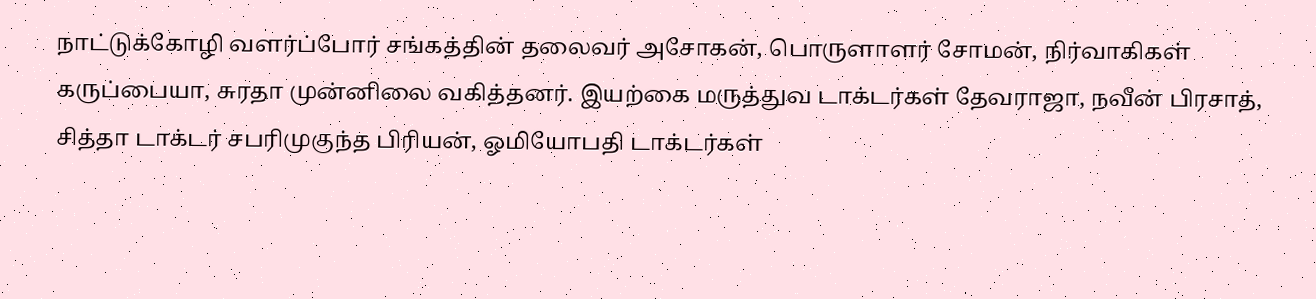நாட்டுக்கோழி வளர்ப்போர் சங்கத்தின் தலைவர் அசோகன், பொருளாளர் சோமன், நிர்வாகிகள் கருப்பையா, சுரதா முன்னிலை வகித்தனர். இயற்கை மருத்துவ டாக்டர்கள் தேவராஜா, நவீன் பிரசாத், சித்தா டாக்டர் சபரிமுகுந்த பிரியன், ஓமியோபதி டாக்டர்கள்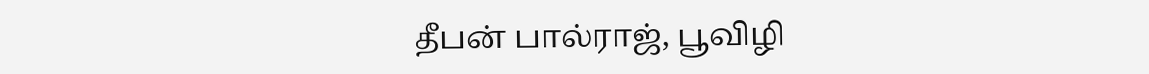தீபன் பால்ராஜ், பூவிழி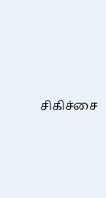சிகிச்சை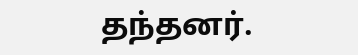தந்தனர்.